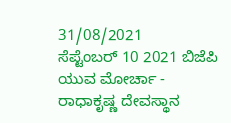31/08/2021
ಸೆಪ್ಟೆಂಬರ್ 10 2021 ಬಿಜೆಪಿ ಯುವ ಮೋರ್ಚಾ - ರಾಧಾಕೃಷ್ಣ ದೇವಸ್ಥಾನ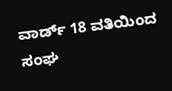ವಾರ್ಡ್ 18 ವತಿಯಿಂದ ಸಂಘ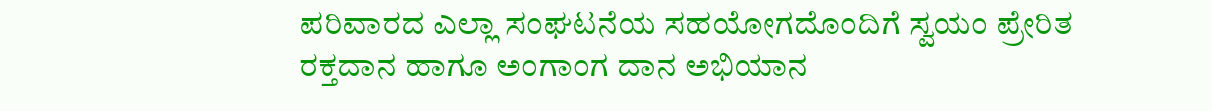ಪರಿವಾರದ ಎಲ್ಲಾ ಸಂಘಟನೆಯ ಸಹಯೋಗದೊಂದಿಗೆ ಸ್ವಯಂ ಪ್ರೇರಿತ ರಕ್ತದಾನ ಹಾಗೂ ಅಂಗಾಂಗ ದಾನ ಅಭಿಯಾನ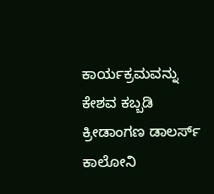ಕಾರ್ಯಕ್ರಮವನ್ನು ಕೇಶವ ಕಬ್ಬಡಿ ಕ್ರೀಡಾಂಗಣ ಡಾಲರ್ಸ್ ಕಾಲೋನಿ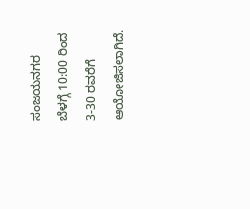ಸಂಜಯನಗರ ಬೆಳಗ್ಗೆ 10:00 ರಿಂದ 3-30 ರವರೆಗೆ ಆಯೋಜಿಸಲಾಗಿದೆ.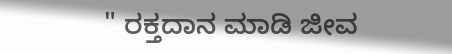" ರಕ್ತದಾನ ಮಾಡಿ ಜೀವ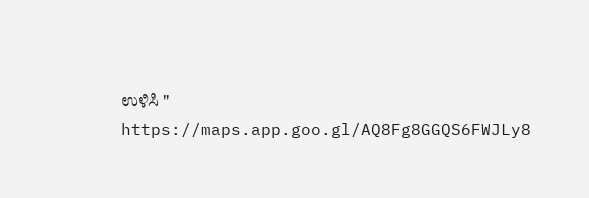ಉಳಿಸಿ "
https://maps.app.goo.gl/AQ8Fg8GGQS6FWJLy8